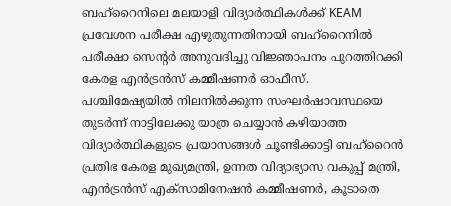ബഹ്റൈനിലെ മലയാളി വിദ്യാർത്ഥികൾക്ക് KEAM പ്രവേശന പരീക്ഷ എഴുതുന്നതിനായി ബഹ്റൈനിൽ പരീക്ഷാ സെന്റർ അനുവദിച്ചു വിജ്ഞാപനം പുറത്തിറക്കി കേരള എൻട്രൻസ് കമ്മീഷണർ ഓഫീസ്. പശ്ചിമേഷ്യയിൽ നിലനിൽക്കുന്ന സംഘർഷാവസ്ഥയെ തുടർന്ന് നാട്ടിലേക്കു യാത്ര ചെയ്യാൻ കഴിയാത്ത വിദ്യാർത്ഥികളുടെ പ്രയാസങ്ങൾ ചൂണ്ടിക്കാട്ടി ബഹ്റൈൻ പ്രതിഭ കേരള മുഖ്യമന്ത്രി, ഉന്നത വിദ്യാഭ്യാസ വകുപ്പ് മന്ത്രി, എൻട്രൻസ് എക്സാമിനേഷൻ കമ്മീഷണർ, കൂടാതെ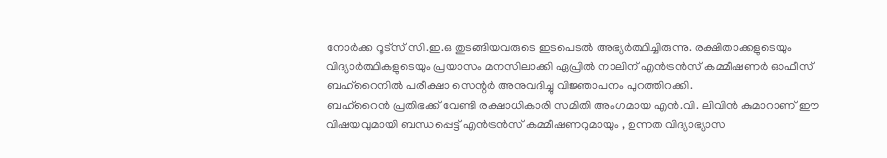നോർക്ക റൂട്സ് സി.ഇ.ഒ തുടങ്ങിയവരുടെ ഇടപെടൽ അഭ്യർത്ഥിച്ചിരുന്നു. രക്ഷിതാക്കളുടെയും വിദ്യാർത്ഥികളുടെയും പ്രയാസം മനസിലാക്കി ഏപ്രിൽ നാലിന് എൻട്രൻസ് കമ്മീഷണർ ഓഫീസ് ബഹ്റൈനിൽ പരീക്ഷാ സെന്റർ അനുവദിച്ചു വിജ്ഞാപനം പുറത്തിറക്കി.
ബഹ്റൈൻ പ്രതിഭക്ക് വേണ്ടി രക്ഷാധികാരി സമിതി അംഗമായ എൻ.വി. ലിവിൻ കുമാറാണ് ഈ വിഷയവുമായി ബന്ധപ്പെട്ട് എൻട്രൻസ് കമ്മീഷണറുമായും , ഉന്നത വിദ്യാഭ്യാസ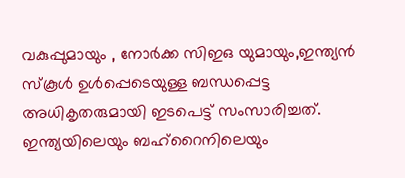വകുപ്പുമായും , നോർക്ക സിഇഒ യുമായും,ഇന്ത്യൻ സ്കൂൾ ഉൾപ്പെടെയുള്ള ബന്ധപ്പെട്ട അധികൃതരുമായി ഇടപെട്ട് സംസാരിച്ചത്.
ഇന്ത്യയിലെയും ബഹ്റൈനിലെയും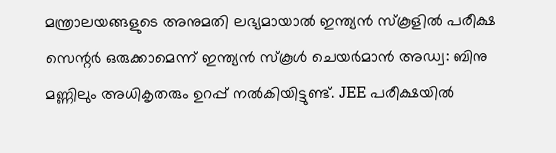മന്ത്രാലയങ്ങളുടെ അനുമതി ലഭ്യമായാൽ ഇന്ത്യൻ സ്കൂളിൽ പരീക്ഷ സെന്റർ ഒരുക്കാമെന്ന് ഇന്ത്യൻ സ്കൂൾ ചെയർമാൻ അഡ്വ: ബിനു മണ്ണിലും അധികൃതരും ഉറപ്പ് നൽകിയിട്ടുണ്ട്. JEE പരീക്ഷയിൽ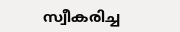സ്വീകരിച്ച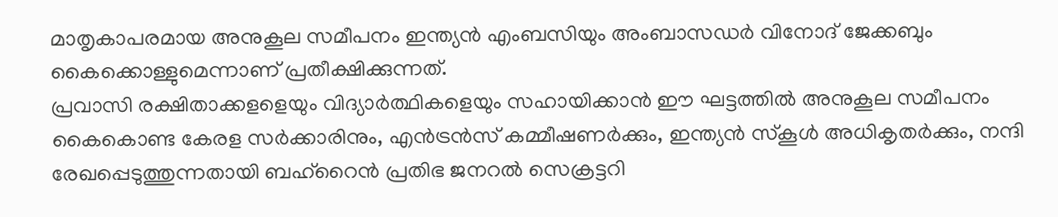മാതൃകാപരമായ അനുകൂല സമീപനം ഇന്ത്യൻ എംബസിയും അംബാസഡർ വിനോദ് ജേക്കബും കൈക്കൊള്ളുമെന്നാണ് പ്രതീക്ഷിക്കുന്നത്.
പ്രവാസി രക്ഷിതാക്കളളെയും വിദ്യാർത്ഥികളെയും സഹായിക്കാൻ ഈ ഘട്ടത്തിൽ അനുകൂല സമീപനം കൈകൊണ്ട കേരള സർക്കാരിനും, എൻട്രൻസ് കമ്മീഷണർക്കും, ഇന്ത്യൻ സ്കൂൾ അധികൃതർക്കും, നന്ദി രേഖപ്പെടുത്തുന്നതായി ബഹ്റൈൻ പ്രതിഭ ജനറൽ സെക്രട്ടറി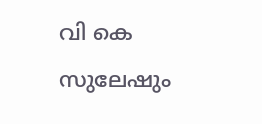വി കെ സുലേഷും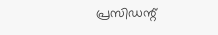പ്രസിഡന്റ്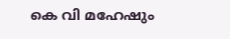കെ വി മഹേഷും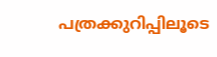പത്രക്കുറിപ്പിലൂടെ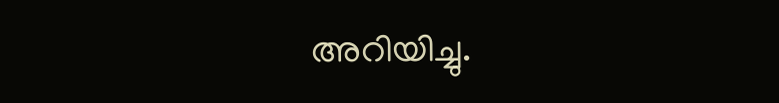അറിയിച്ചു.